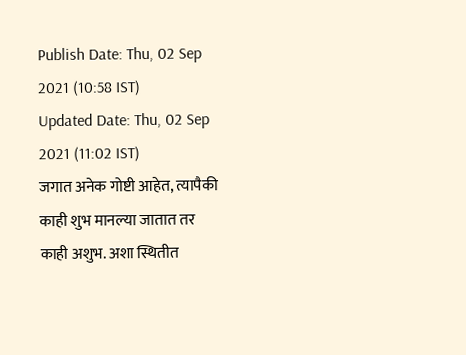Publish Date: Thu, 02 Sep 2021 (10:58 IST)
Updated Date: Thu, 02 Sep 2021 (11:02 IST)
जगात अनेक गोष्टी आहेत, त्यापैकी काही शुभ मानल्या जातात तर काही अशुभ. अशा स्थितीत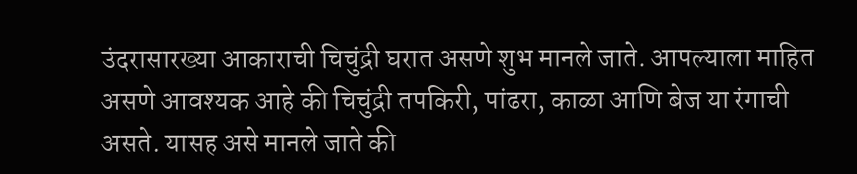उंदरासारख्या आकाराची चिचुंद्री घरात असणे शुभ मानले जाते. आपल्याला माहित असणे आवश्यक आहे की चिचुंद्री तपकिरी, पांढरा, काळा आणि बेज या रंगाची असते. यासह असे मानले जाते की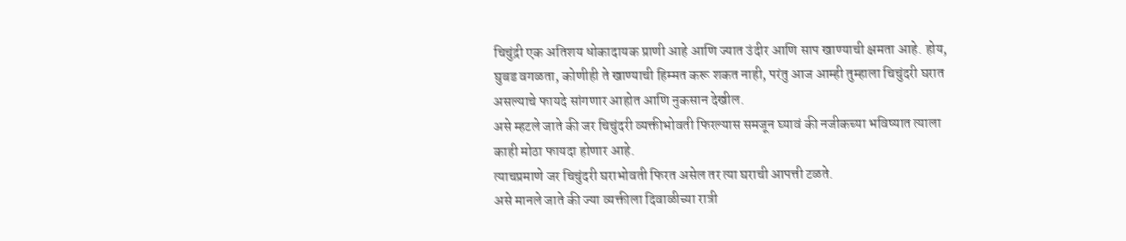चिचुंद्री एक अतिशय धोकादायक प्राणी आहे आणि ज्यात उंदीर आणि साप खाण्याची क्षमता आहे. होय, घुबड वगळता, कोणीही ते खाण्याची हिम्मत करू शकत नाही, परंतु आज आम्ही तुम्हाला चिचुंदरी घरात असल्याचे फायदे सांगणार आहोत आणि नुकसान देखील.
असे म्हटले जाते की जर चिचुंदरी व्यक्तीभोवती फिरल्यास समजून घ्यावं की नजीकच्या भविष्यात त्याला काही मोठा फायदा होणार आहे.
त्याचप्रमाणे जर चिचुंदरी घराभोवती फिरत असेल तर त्या घराची आपत्ती टळते.
असे मानले जाते की ज्या व्यक्तीला दिवाळीच्या रात्री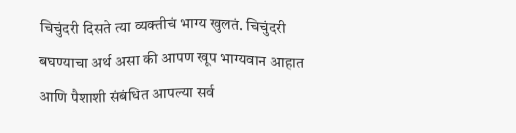चिचुंदरी दिसते त्या व्यक्तीचं भाग्य खुलतं. चिचुंदरी बघण्याचा अर्थ असा की आपण खूप भाग्यवान आहात आणि पैशाशी संबंधित आपल्या सर्व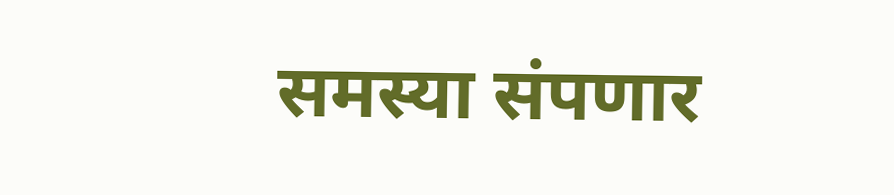समस्या संपणार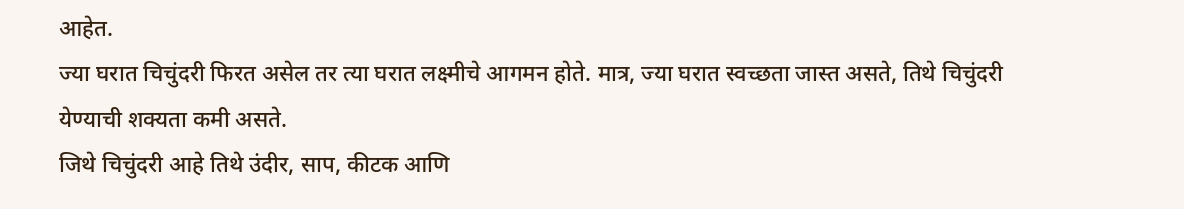आहेत.
ज्या घरात चिचुंदरी फिरत असेल तर त्या घरात लक्ष्मीचे आगमन होते. मात्र, ज्या घरात स्वच्छता जास्त असते, तिथे चिचुंदरी येण्याची शक्यता कमी असते.
जिथे चिचुंदरी आहे तिथे उंदीर, साप, कीटक आणि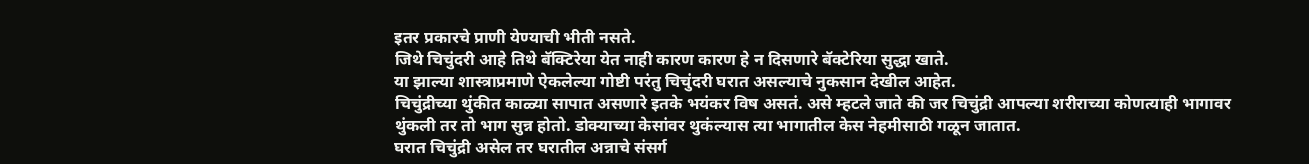इतर प्रकारचे प्राणी येण्याची भीती नसते.
जिथे चिचुंदरी आहे तिथे बॅक्टिरेया येत नाही कारण कारण हे न दिसणारे बॅक्टेरिया सुद्धा खाते.
या झाल्या शास्त्राप्रमाणे ऐकलेल्या गोष्टी परंतु चिचुंदरी घरात असल्याचे नुकसान देखील आहेत.
चिचुंद्रीच्या थुंकीत काळ्या सापात असणारे इतके भयंकर विष असतं. असे म्हटले जाते की जर चिचुंद्री आपल्या शरीराच्या कोणत्याही भागावर थुंकली तर तो भाग सुन्न होतो. डोक्याच्या केसांवर थुकंल्यास त्या भागातील केस नेहमीसाठी गळून जातात.
घरात चिचुंद्री असेल तर घरातील अन्नाचे संसर्ग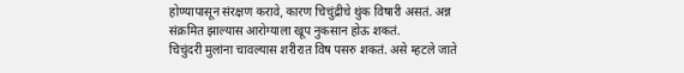होण्यापासून संरक्षण करावे, कारण चिचुंद्रीचे थुंक विषारी असतं. अन्न संक्रमित झाल्यास आरोग्याला खूप नुकसान होऊ शकतं.
चिचुंदरी मुलांना चावल्यास शरीरात विष पसरु शकतं. असे म्हटले जाते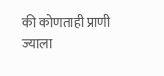की कोणताही प्राणी ज्याला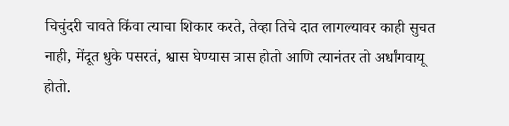चिचुंदरी चावते किंवा त्याचा शिकार करते, तेव्हा तिचे दात लागल्यावर काही सुचत नाही, मेंदूत धुके पसरतं, श्वास घेण्यास त्रास होतो आणि त्यानंतर तो अर्धांगवायू होतो.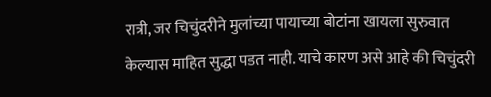रात्री, जर चिचुंदरीने मुलांच्या पायाच्या बोटांना खायला सुरुवात केल्यास माहित सुद्धा पडत नाही. याचे कारण असे आहे की चिचुंदरी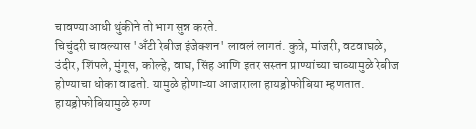चावण्याआधी थुंकीने तो भाग सुन्न करते.
चिचुंदरी चावल्यास 'अँटी रेबीज इंजेक्शन' लावलं लागतं. कुत्रे, मांजरी, वटवाघळे, उंदीर, शिंपले, मुंगूस, कोल्हे, वाघ, सिंह आणि इतर सस्तन प्राण्यांच्या चाव्यामुळे रेबीज होण्याचा धोका वाढतो. यामुळे होणाऱ्या आजाराला हायड्रोफोबिया म्हणतात. हायड्रोफोबियामुळे रुग्ण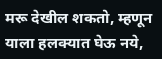मरू देखील शकतो, म्हणून याला हलक्यात घेऊ नये,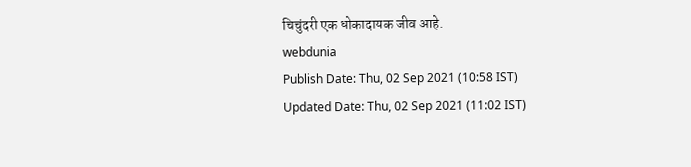चिचुंदरी एक धोकादायक जीव आहे.
webdunia
Publish Date: Thu, 02 Sep 2021 (10:58 IST)
Updated Date: Thu, 02 Sep 2021 (11:02 IST)